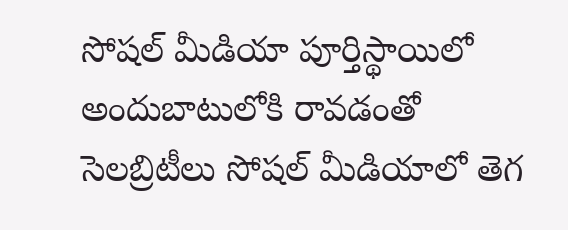సోషల్ మీడియా పూర్తిస్థాయిలో అందుబాటులోకి రావడంతో సెలబ్రిటీలు సోషల్ మీడియాలో తెగ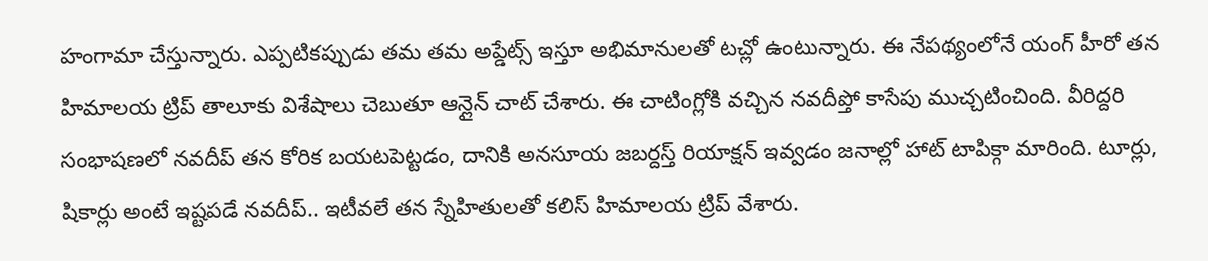హంగామా చేస్తున్నారు. ఎప్పటికప్పుడు తమ తమ అప్డేట్స్ ఇస్తూ అభిమానులతో టచ్లో ఉంటున్నారు. ఈ నేపథ్యంలోనే యంగ్ హీరో తన హిమాలయ ట్రిప్ తాలూకు విశేషాలు చెబుతూ ఆన్లైన్ చాట్ చేశారు. ఈ చాటింగ్లోకి వచ్చిన నవదీప్తో కాసేపు ముచ్చటించింది. వీరిద్దరి సంభాషణలో నవదీప్ తన కోరిక బయటపెట్టడం, దానికి అనసూయ జబర్దస్త్ రియాక్షన్ ఇవ్వడం జనాల్లో హాట్ టాపిక్గా మారింది. టూర్లు, షికార్లు అంటే ఇష్టపడే నవదీప్.. ఇటీవలే తన స్నేహితులతో కలిస్ హిమాలయ ట్రిప్ వేశారు.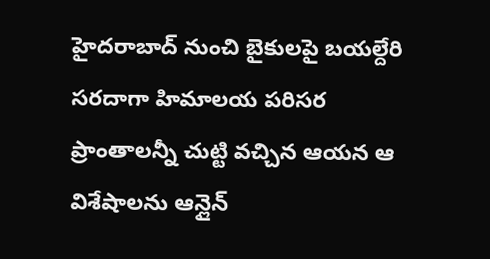హైదరాబాద్ నుంచి బైకులపై బయల్దేరి సరదాగా హిమాలయ పరిసర ప్రాంతాలన్నీ చుట్టి వచ్చిన ఆయన ఆ విశేషాలను ఆన్లైన్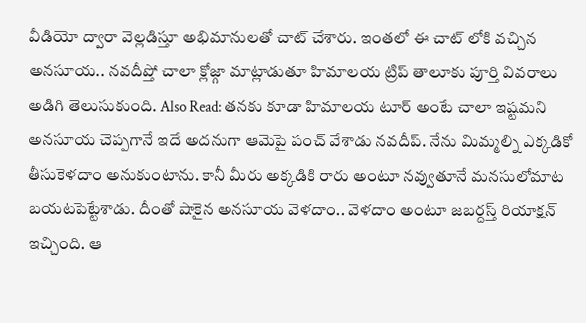వీడియో ద్వారా వెల్లడిస్తూ అభిమానులతో చాట్ చేశారు. ఇంతలో ఈ చాట్ లోకి వచ్చిన అనసూయ.. నవదీప్తో చాలా క్లోజ్గా మాట్లాడుతూ హిమాలయ ట్రిప్ తాలూకు పూర్తి వివరాలు అడిగి తెలుసుకుంది. Also Read: తనకు కూడా హిమాలయ టూర్ అంటే చాలా ఇష్టమని అనసూయ చెప్పగానే ఇదే అదనుగా ఆమెపై పంచ్ వేశాడు నవదీప్. నేను మిమ్మల్ని ఎక్కడికో తీసుకెళదాం అనుకుంటాను. కానీ మీరు అక్కడికి రారు అంటూ నవ్వుతూనే మనసులోమాట బయటపెట్టేశాడు. దీంతో షాకైన అనసూయ వెళదాం.. వెళదాం అంటూ జబర్దస్త్ రియాక్షన్ ఇచ్చింది. ఆ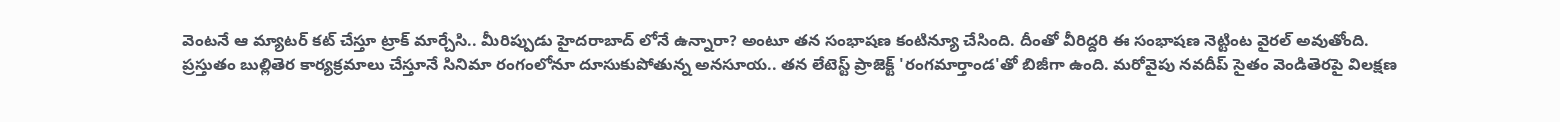వెంటనే ఆ మ్యాటర్ కట్ చేస్తూ ట్రాక్ మార్చేసి.. మీరిప్పుడు హైదరాబాద్ లోనే ఉన్నారా? అంటూ తన సంభాషణ కంటిన్యూ చేసింది. దీంతో వీరిద్దరి ఈ సంభాషణ నెట్టింట వైరల్ అవుతోంది. ప్రస్తుతం బుల్లితెర కార్యక్రమాలు చేస్తూనే సినిమా రంగంలోనూ దూసుకుపోతున్న అనసూయ.. తన లేటెస్ట్ ప్రాజెక్ట్ 'రంగమార్తాండ'తో బిజీగా ఉంది. మరోవైపు నవదీప్ సైతం వెండితెరపై విలక్షణ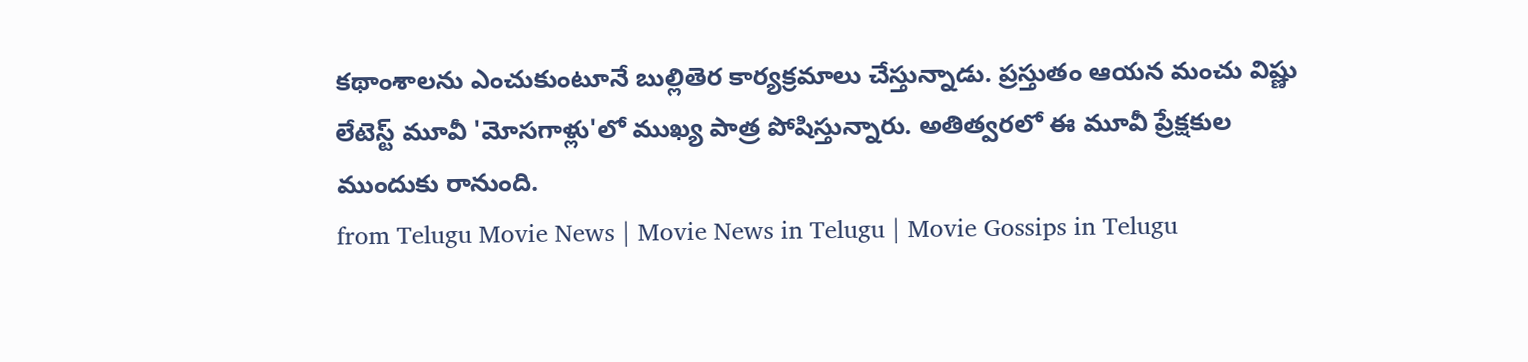కథాంశాలను ఎంచుకుంటూనే బుల్లితెర కార్యక్రమాలు చేస్తున్నాడు. ప్రస్తుతం ఆయన మంచు విష్ణు లేటెస్ట్ మూవీ 'మోసగాళ్లు'లో ముఖ్య పాత్ర పోషిస్తున్నారు. అతిత్వరలో ఈ మూవీ ప్రేక్షకుల ముందుకు రానుంది.
from Telugu Movie News | Movie News in Telugu | Movie Gossips in Telugu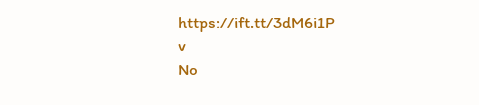https://ift.tt/3dM6i1P
v
No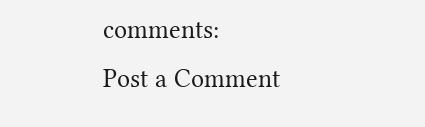comments:
Post a Comment